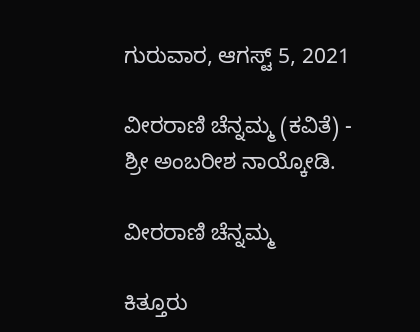ಗುರುವಾರ, ಆಗಸ್ಟ್ 5, 2021

ವೀರರಾಣಿ ಚೆನ್ನಮ್ಮ (ಕವಿತೆ) - ಶ್ರೀ ಅಂಬರೀಶ ನಾಯ್ಕೋಡಿ.

ವೀರರಾಣಿ ಚೆನ್ನಮ್ಮ

ಕಿತ್ತೂರು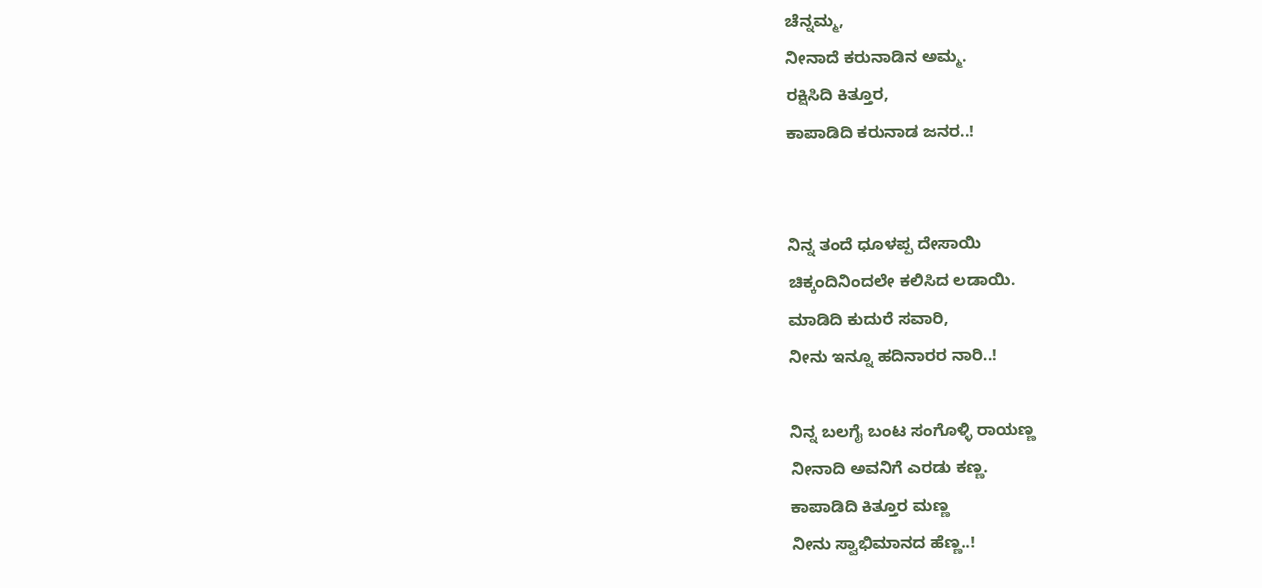ಚೆನ್ನಮ್ಮ,
ನೀನಾದೆ ಕರುನಾಡಿನ ಅಮ್ಮ.
ರಕ್ಷಿಸಿದಿ ಕಿತ್ತೂರ,
ಕಾಪಾಡಿದಿ ಕರುನಾಡ ಜನರ..!


ನಿನ್ನ ತಂದೆ ಧೂಳಪ್ಪ ದೇಸಾಯಿ
ಚಿಕ್ಕಂದಿನಿಂದಲೇ ಕಲಿಸಿದ ಲಡಾಯಿ.
ಮಾಡಿದಿ ಕುದುರೆ ಸವಾರಿ,
ನೀನು ಇನ್ನೂ ಹದಿನಾರರ ನಾರಿ..!

ನಿನ್ನ ಬಲಗೈ ಬಂಟ ಸಂಗೊಳ್ಳಿ ರಾಯಣ್ಣ
ನೀನಾದಿ ಅವನಿಗೆ ಎರಡು ಕಣ್ಣ.
ಕಾಪಾಡಿದಿ ಕಿತ್ತೂರ ಮಣ್ಣ
ನೀನು ಸ್ವಾಭಿಮಾನದ ಹೆಣ್ಣ..!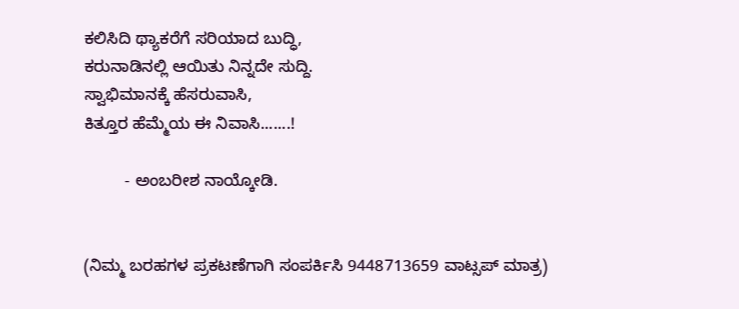ಕಲಿಸಿದಿ ಥ್ಯಾಕರೆಗೆ ಸರಿಯಾದ ಬುದ್ಧಿ,
ಕರುನಾಡಿನಲ್ಲಿ ಆಯಿತು ನಿನ್ನದೇ ಸುದ್ದಿ.
ಸ್ವಾಭಿಮಾನಕ್ಕೆ ಹೆಸರುವಾಸಿ,
ಕಿತ್ತೂರ ಹೆಮ್ಮೆಯ ಈ ನಿವಾಸಿ.......!

         - ಅಂಬರೀಶ ನಾಯ್ಕೋಡಿ.


(ನಿಮ್ಮ ಬರಹಗಳ ಪ್ರಕಟಣೆಗಾಗಿ ಸಂಪರ್ಕಿಸಿ 9448713659 ವಾಟ್ಸಪ್ ಮಾತ್ರ)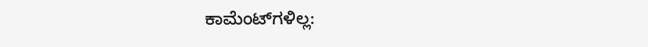ಕಾಮೆಂಟ್‌ಗಳಿಲ್ಲ: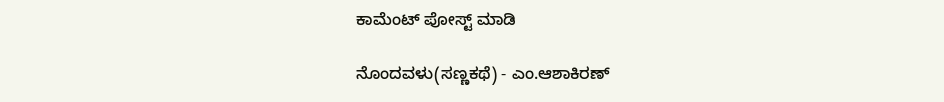ಕಾಮೆಂಟ್‌‌ ಪೋಸ್ಟ್‌ ಮಾಡಿ

ನೊಂದವಳು(ಸಣ್ಣಕಥೆ) - ಎಂ.ಆಶಾಕಿರಣ್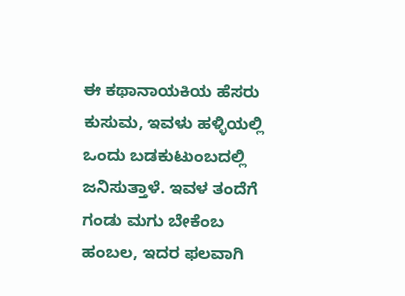ಈ ಕಥಾನಾಯಕಿಯ ಹೆಸರು ಕುಸುಮ, ಇವಳು ಹಳ್ಳಿಯಲ್ಲಿ ಒಂದು ಬಡಕುಟುಂಬದಲ್ಲಿ ಜನಿಸುತ್ತಾಳೆ. ಇವಳ ತಂದೆಗೆ  ಗಂಡು ಮಗು ಬೇಕೆಂಬ ಹಂಬಲ, ಇದರ ಫಲವಾಗಿ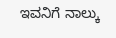ಇವನಿಗೆ ನಾಲ್ಕು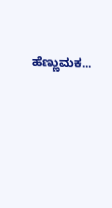ಹೆಣ್ಣುಮಕ...